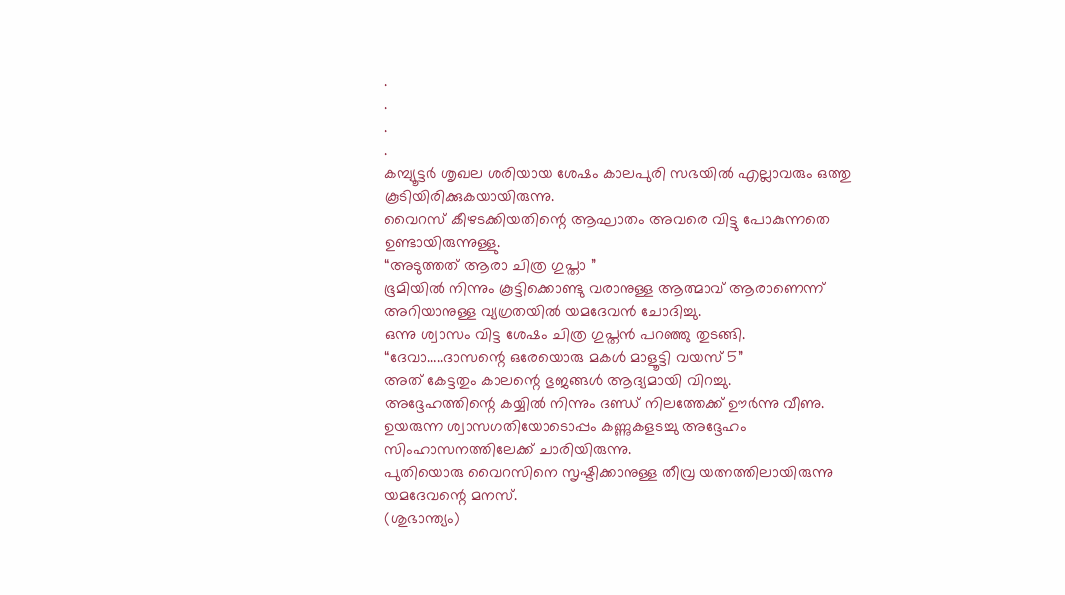.
.
.
.
കമ്പ്യൂട്ടർ ശൃഖല ശരിയായ ശേഷം കാലപുരി സഭയിൽ എല്ലാവരും ഒത്തു കൂടിയിരിക്കുകയായിരുന്നു.
വൈറസ് കീഴടക്കിയതിന്റെ ആഘാതം അവരെ വിട്ടു പോകുന്നതെ ഉണ്ടായിരുന്നുള്ളു.
“അടുത്തത് ആരാ ചിത്ര ഗുപ്താ ”
ഭൂമിയിൽ നിന്നും കൂട്ടിക്കൊണ്ടു വരാനുള്ള ആത്മാവ് ആരാണെന്ന് അറിയാനുള്ള വ്യഗ്രതയിൽ യമദേവൻ ചോദിച്ചു.
ഒന്നു ശ്വാസം വിട്ട ശേഷം ചിത്ര ഗുപ്തൻ പറഞ്ഞു തുടങ്ങി.
“ദേവാ…..ദാസന്റെ ഒരേയൊരു മകൾ മാളൂട്ടി വയസ് 5”
അത് കേട്ടതും കാലന്റെ ഭുജങ്ങൾ ആദ്യമായി വിറച്ചു.
അദ്ദേഹത്തിന്റെ കയ്യിൽ നിന്നും ദണ്ഡ് നിലത്തേക്ക് ഊർന്നു വീണു.
ഉയരുന്ന ശ്വാസഗതിയോടൊപ്പം കണ്ണുകളടച്ചു അദ്ദേഹം സിംഹാസനത്തിലേക്ക് ചാരിയിരുന്നു.
പുതിയൊരു വൈറസിനെ സൃഷ്ടിക്കാനുള്ള തീവ്ര യത്നത്തിലായിരുന്നു യമദേവന്റെ മനസ്.
(ശുഭാന്ത്യം)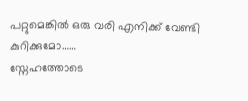പറ്റുമെങ്കിൽ ഒരു വരി എനിക്ക് വേണ്ടി കുറിക്കുമോ……
സ്നേഹത്തോടെ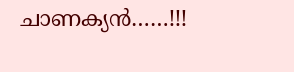ചാണക്യൻ……!!!